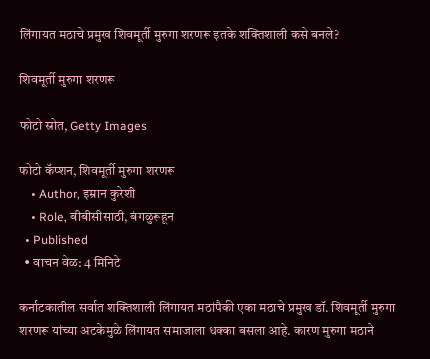लिंगायत मठाचे प्रमुख शिवमूर्ती मुरुगा शरणरू इतके शक्तिशाली कसे बनले?

शिवमूर्ती मुरुगा शरणरू

फोटो स्रोत, Getty Images

फोटो कॅप्शन, शिवमूर्ती मुरुगा शरणरू
    • Author, इम्रान कुरेशी
    • Role, बीबीसीसाठी, बंगळुरूहून
  • Published
  • वाचन वेळ: 4 मिनिटे

कर्नाटकातील सर्वात शक्तिशाली लिंगायत मठांपैकी एका मठाचे प्रमुख डॉ. शिवमूर्ती मुरुगा शरणरू यांच्या अटकेमुळे लिंगायत समाजाला धक्का बसला आहे. कारण मुरुगा मठाने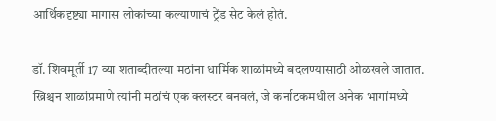आर्थिकदृष्ट्या मागास लोकांच्या कल्याणाचं ट्रेंड सेट केलं होतं.

डॉ. शिवमूर्ती 17 व्या शताब्दीतल्या मठांना धार्मिक शाळांमध्ये बदलण्यासाठी ओळखले जातात. ख्रिश्चन शाळांप्रमाणे त्यांनी मठांचं एक क्लस्टर बनवलं, जे कर्नाटकमधील अनेक भागांमध्ये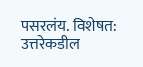पसरलंय. विशेषत: उत्तरेकडील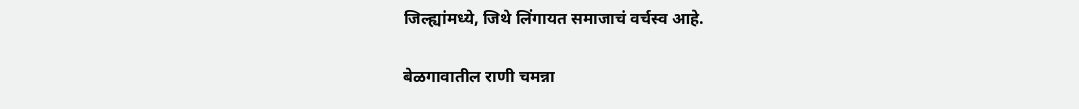जिल्ह्यांमध्ये, जिथे लिंगायत समाजाचं वर्चस्व आहे.

बेळगावातील राणी चमन्ना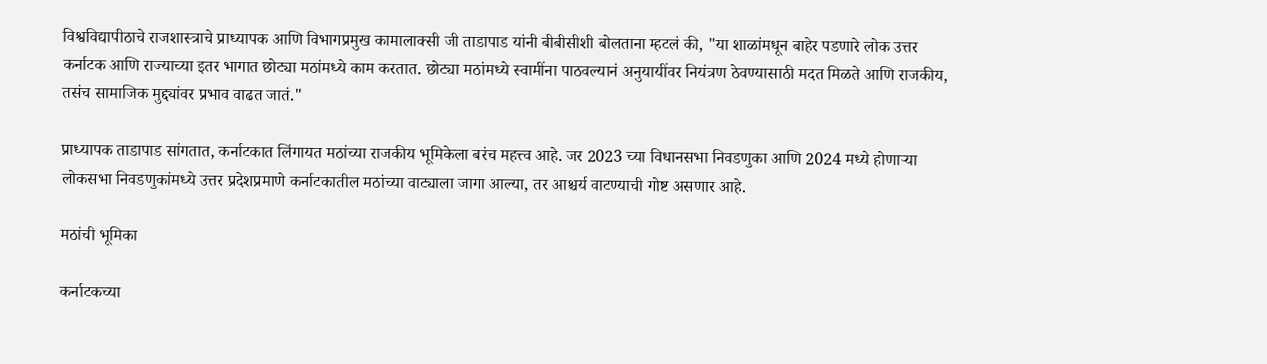विश्वविद्यापीठाचे राजशास्त्राचे प्राध्यापक आणि विभागप्रमुख कामालाक्सी जी ताडापाड यांनी बीबीसीशी बोलताना म्हटलं की, "या शाळांमधून बाहेर पडणारे लोक उत्तर कर्नाटक आणि राज्याच्या इतर भागात छोट्या मठांमध्ये काम करतात. छोट्या मठांमध्ये स्वामींना पाठवल्यानं अनुयायींवर नियंत्रण ठेवण्यासाठी मदत मिळते आणि राजकीय, तसंच सामाजिक मुद्द्यांवर प्रभाव वाढत जातं."

प्राध्यापक ताडापाड सांगतात, कर्नाटकात लिंगायत मठांच्या राजकीय भूमिकेला बरंच महत्त्व आहे. जर 2023 च्या विधानसभा निवडणुका आणि 2024 मध्ये होणाऱ्या लोकसभा निवडणुकांमध्ये उत्तर प्रदेशप्रमाणे कर्नाटकातील मठांच्या वाट्याला जागा आल्या, तर आश्चर्य वाटण्याची गोष्ट असणार आहे.

मठांची भूमिका

कर्नाटकच्या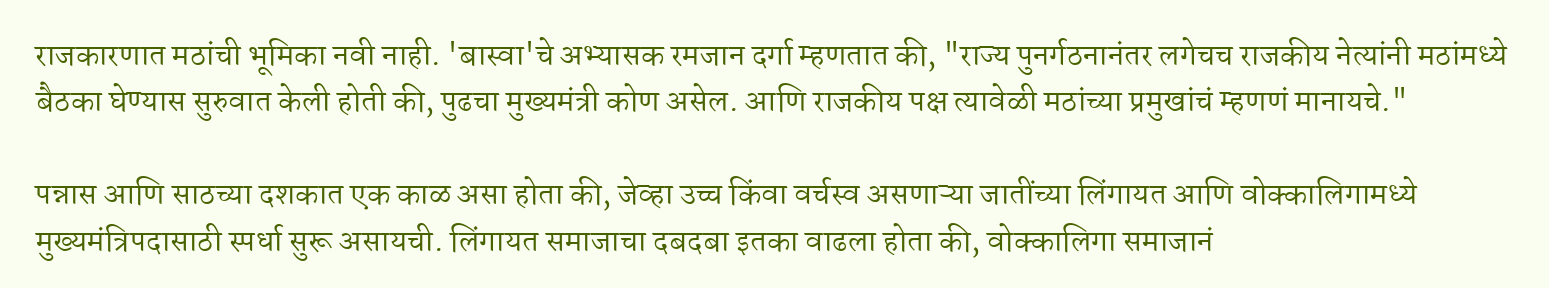राजकारणात मठांची भूमिका नवी नाही. 'बास्वा'चे अभ्यासक रमजान दर्गा म्हणतात की, "राज्य पुनर्गठनानंतर लगेचच राजकीय नेत्यांनी मठांमध्ये बैठका घेण्यास सुरुवात केली होती की, पुढचा मुख्यमंत्री कोण असेल. आणि राजकीय पक्ष त्यावेळी मठांच्या प्रमुखांचं म्हणणं मानायचे."

पन्नास आणि साठच्या दशकात एक काळ असा होता की, जेव्हा उच्च किंवा वर्चस्व असणाऱ्या जातींच्या लिंगायत आणि वोक्कालिगामध्ये मुख्यमंत्रिपदासाठी स्पर्धा सुरू असायची. लिंगायत समाजाचा दबदबा इतका वाढला होता की, वोक्कालिगा समाजानं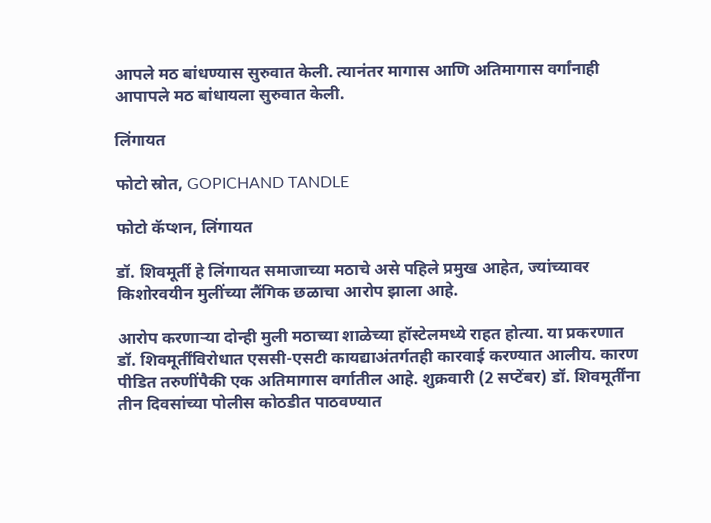आपले मठ बांधण्यास सुरुवात केली. त्यानंतर मागास आणि अतिमागास वर्गांनाही आपापले मठ बांधायला सुरुवात केली.

लिंगायत

फोटो स्रोत, GOPICHAND TANDLE

फोटो कॅप्शन, लिंगायत

डॉ. शिवमूर्ती हे लिंगायत समाजाच्या मठाचे असे पहिले प्रमुख आहेत, ज्यांच्यावर किशोरवयीन मुलींच्या लैंगिक छळाचा आरोप झाला आहे.

आरोप करणाऱ्या दोन्ही मुली मठाच्या शाळेच्या हॉस्टेलमध्ये राहत होत्या. या प्रकरणात डॉ. शिवमूर्तींविरोधात एससी-एसटी कायद्याअंतर्गतही कारवाई करण्यात आलीय. कारण पीडित तरुणींपैकी एक अतिमागास वर्गातील आहे. शुक्रवारी (2 सप्टेंबर) डॉ. शिवमूर्तींना तीन दिवसांच्या पोलीस कोठडीत पाठवण्यात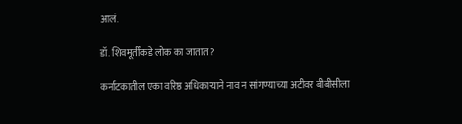आलं.

डॉ. शिवमूर्तींकडे लोक का जातात?

कर्नाटकातील एका वरिष्ठ अधिकाऱ्याने नाव न सांगण्याच्या अटीवर बीबीसीला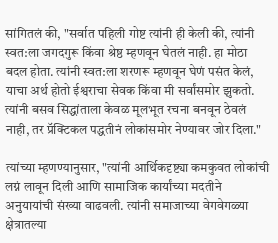सांगितलं की, "सर्वात पहिली गोष्ट त्यांनी ही केली की, त्यांनी स्वत:ला जगदगुरू किंवा श्रेष्ठ म्हणवून घेतलं नाही. हा मोठा बदल होता. त्यांनी स्वत:ला शरणरू म्हणवून घेणं पसंत केलं, याचा अर्थ होतो ईश्वराचा सेवक किंवा मी सर्वांसमोर झुकतो. त्यांनी बसव सिद्धांताला केवळ मूलभूत रचना बनवून ठेवलं नाही, तर प्रॅक्टिकल पद्धतीनं लोकांसमोर नेण्यावर जोर दिला."

त्यांच्या म्हणण्यानुसार, "त्यांनी आर्थिकदृष्ट्या कमकुवत लोकांची लग्नं लावून दिली आणि सामाजिक कार्यांच्या मदतीने अनुयायांची संख्या वाढवली. त्यांनी समाजाच्या वेगवेगळ्या क्षेत्रातल्या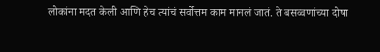लोकांना मदत केली आणि हेच त्यांचं सर्वोत्तम काम मानलं जातं. ते बसव्वणांच्या दोषा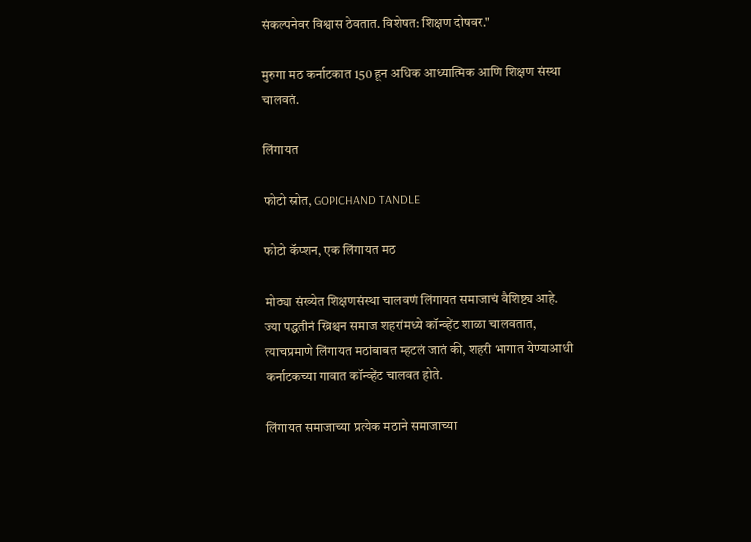संकल्पनेवर विश्वास ठेवतात. विशेषत: शिक्षण दोषवर."

मुरुगा मठ कर्नाटकात 150 हून अधिक आध्यात्मिक आणि शिक्षण संस्था चालवतं.

लिंगायत

फोटो स्रोत, GOPICHAND TANDLE

फोटो कॅप्शन, एक लिंगायत मठ

मोठ्या संख्येत शिक्षणसंस्था चालवणं लिंगायत समाजाचं वैशिष्ट्य आहे. ज्या पद्धतीनं ख्रिश्चन समाज शहरांमध्ये कॉन्व्हेंट शाळा चालवतात, त्याचप्रमाणे लिंगायत मठांबाबत म्हटलं जातं की, शहरी भागात येण्याआधी कर्नाटकच्या गावात कॉन्व्हेंट चालवत होते.

लिंगायत समाजाच्या प्रत्येक मठाने समाजाच्या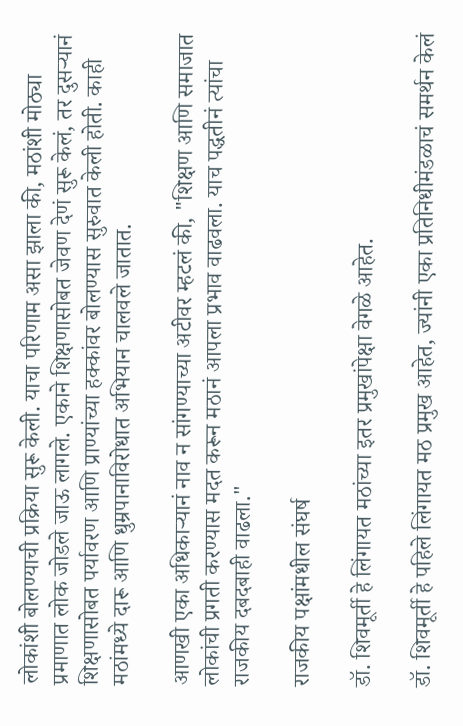लोकांशी बोलण्याची प्रक्रिया सुरू केली. याचा परिणाम असा झाला की, मठांशी मोठ्या प्रमाणात लोक जोडले जाऊ लागले. एकाने शिक्षणासोबत जेवण देणं सुरू केलं, तर दुसऱ्यानं शिक्षणासोबत पर्यावरण आणि प्राण्यांच्या हक्कांवर बोलण्यास सुरुवात केली होती. काही मठांमध्ये दारू आणि धुम्रपानाविरोधात अभियान चालवले जातात.

आणखी एका अधिकाऱ्यानं नाव न सांगण्याच्या अटीवर म्हटलं की, "शिक्षण आणि समाजात लोकांची प्रगती करण्यास मदत करून मठानं आपला प्रभाव वाढवला. याच पद्धतीनं त्यांचा राजकीय दबदबाही वाढला."

राजकीय पक्षांमधील संघर्ष

डॉ. शिवमूर्ती हे लिंगायत मठांच्या इतर प्रमुखांपेक्षा वेगळे आहेत.

डॉ. शिवमूर्ती हे पहिले लिंगायत मठ प्रमुख आहेत, ज्यांनी एका प्रतिनिधीमंडळाचं समर्थन केलं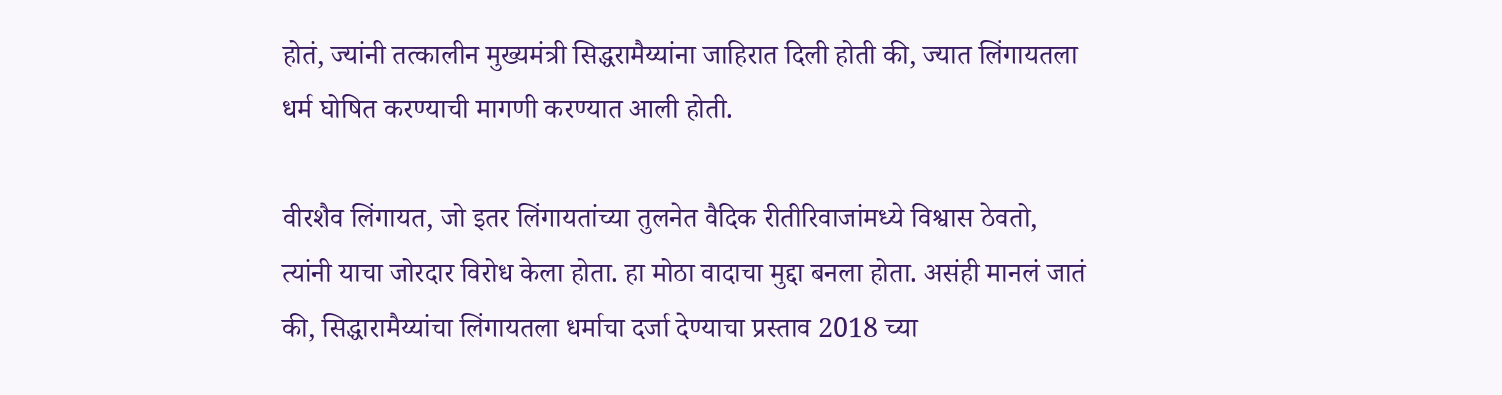होतं, ज्यांनी तत्कालीन मुख्यमंत्री सिद्धरामैय्यांना जाहिरात दिली होती की, ज्यात लिंगायतला धर्म घोषित करण्याची मागणी करण्यात आली होती.

वीरशैव लिंगायत, जो इतर लिंगायतांच्या तुलनेत वैदिक रीतीरिवाजांमध्ये विश्वास ठेवतो, त्यांनी याचा जोरदार विरोध केला होता. हा मोठा वादाचा मुद्दा बनला होता. असंही मानलं जातं की, सिद्धारामैय्यांचा लिंगायतला धर्माचा दर्जा देण्याचा प्रस्ताव 2018 च्या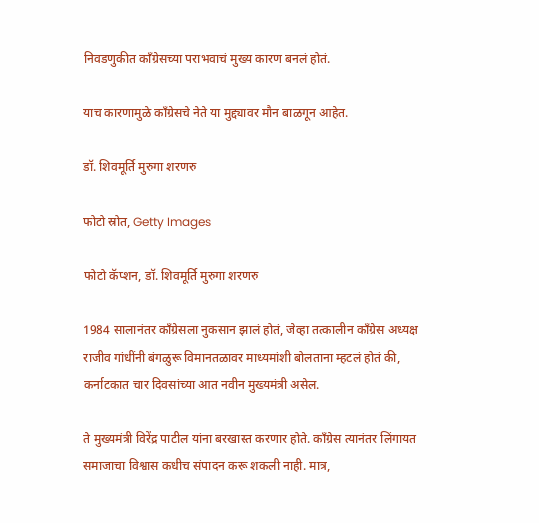निवडणुकीत काँग्रेसच्या पराभवाचं मुख्य कारण बनलं होतं.

याच कारणामुळे काँग्रेसचे नेते या मुद्द्यावर मौन बाळगून आहेत.

डॉ. शिवमूर्ति मुरुगा शरणरु

फोटो स्रोत, Getty Images

फोटो कॅप्शन, डॉ. शिवमूर्ति मुरुगा शरणरु

1984 सालानंतर काँग्रेसला नुकसान झालं होतं, जेव्हा तत्कालीन काँग्रेस अध्यक्ष राजीव गांधींनी बंगळुरू विमानतळावर माध्यमांशी बोलताना म्हटलं होतं की, कर्नाटकात चार दिवसांच्या आत नवीन मुख्यमंत्री असेल.

ते मुख्यमंत्री विरेंद्र पाटील यांना बरखास्त करणार होते. काँग्रेस त्यानंतर लिंगायत समाजाचा विश्वास कधीच संपादन करू शकली नाही. मात्र,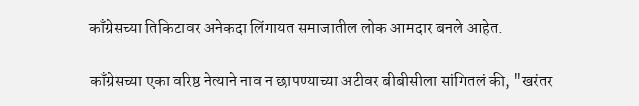काँग्रेसच्या तिकिटावर अनेकदा लिंगायत समाजातील लोक आमदार बनले आहेत.

काँग्रेसच्या एका वरिष्ठ नेत्याने नाव न छापण्याच्या अटीवर बीबीसीला सांगितलं की, "खरंतर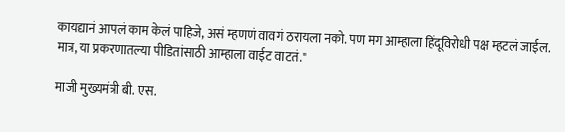कायद्यानं आपलं काम केलं पाहिजे, असं म्हणणं वावगं ठरायला नको. पण मग आम्हाला हिंदूविरोधी पक्ष म्हटलं जाईल. मात्र, या प्रकरणातल्या पीडितांसाठी आम्हाला वाईट वाटतं."

माजी मुख्यमंत्री बी. एस.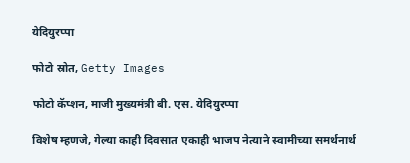येदियुरप्पा

फोटो स्रोत, Getty Images

फोटो कॅप्शन, माजी मुख्यमंत्री बी. एस. येदियुरप्पा

विशेष म्हणजे, गेल्या काही दिवसात एकाही भाजप नेत्याने स्वामीच्या समर्थनार्थ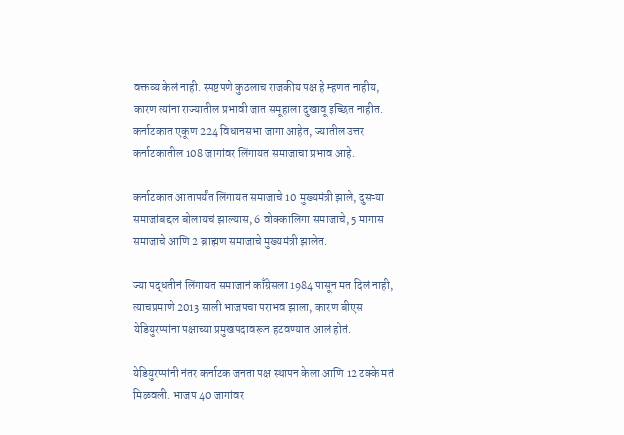वक्तव्य केलं नाही. स्पष्टपणे कुठलाच राजकीय पक्ष हे म्हणत नाहीय, कारण त्यांना राज्यातील प्रभावी जात समूहाला दुखावू इच्छित नाहीत. कर्नाटकात एकूण 224 विधानसभा जागा आहेत, ज्यातील उत्तर कर्नाटकातील 108 जागांवर लिंगायत समाजाचा प्रभाव आहे.

कर्नाटकात आतापर्यंत लिंगायत समाजाचे 10 मुख्यमंत्री झाले, दुसऱ्या समाजांबद्दल बोलायचं झाल्यास, 6 वोक्कालिगा समाजाचे, 5 मागास समाजाचे आणि 2 ब्राह्मण समाजाचे मुख्यमंत्री झालेत.

ज्या पद्धतीनं लिंगायत समाजानं काँग्रेसला 1984 पासून मत दिलं नाही, त्याचप्रमाणे 2013 साली भाजपचा पराभव झाला, कारण बीएस येडियुरप्पांना पक्षाच्या प्रमुखपदावरून हटवण्यात आलं होतं.

येडियुरप्पांनी नंतर कर्नाटक जनता पक्ष स्थापन केला आणि 12 टक्के मतं मिळवली. भाजप 40 जागांवर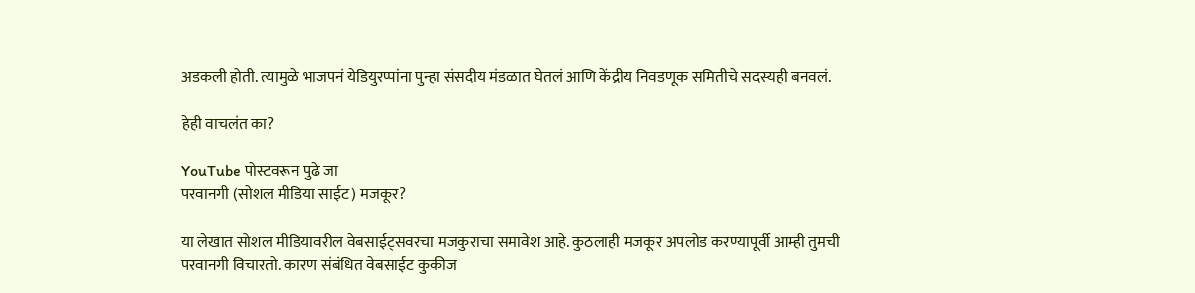अडकली होती. त्यामुळे भाजपनं येडियुरप्पांना पुन्हा संसदीय मंडळात घेतलं आणि केंद्रीय निवडणूक समितीचे सदस्यही बनवलं.

हेही वाचलंत का?

YouTube पोस्टवरून पुढे जा
परवानगी (सोशल मीडिया साईट) मजकूर?

या लेखात सोशल मीडियावरील वेबसाईट्सवरचा मजकुराचा समावेश आहे. कुठलाही मजकूर अपलोड करण्यापूर्वी आम्ही तुमची परवानगी विचारतो. कारण संबंधित वेबसाईट कुकीज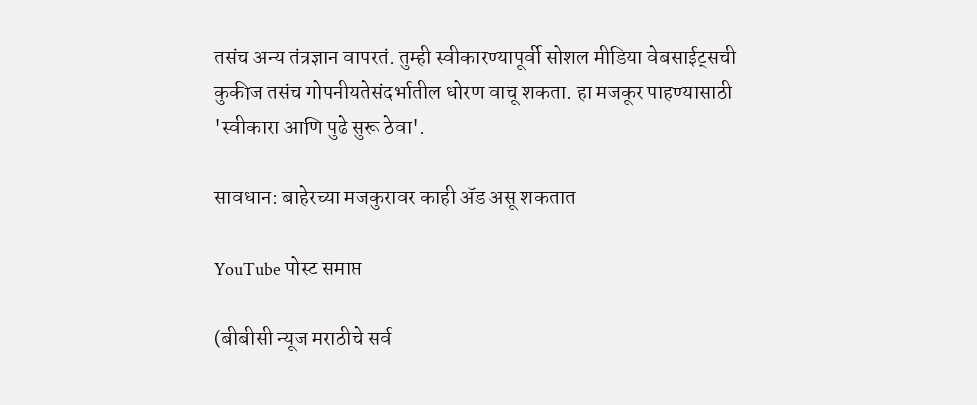तसंच अन्य तंत्रज्ञान वापरतं. तुम्ही स्वीकारण्यापूर्वी सोशल मीडिया वेबसाईट्सची कुकीज तसंच गोपनीयतेसंदर्भातील धोरण वाचू शकता. हा मजकूर पाहण्यासाठी 'स्वीकारा आणि पुढे सुरू ठेवा'.

सावधान: बाहेरच्या मजकुरावर काही ॲड असू शकतात

YouTube पोस्ट समाप्त

(बीबीसी न्यूज मराठीचे सर्व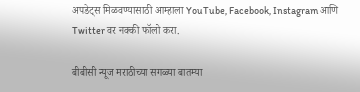अपडेट्स मिळवण्यासाठी आम्हाला YouTube, Facebook, Instagram आणि Twitter वर नक्की फॉलो करा.

बीबीसी न्यूज मराठीच्या सगळ्या बातम्या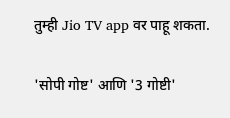तुम्ही Jio TV app वर पाहू शकता.

'सोपी गोष्ट' आणि '3 गोष्टी'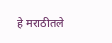हे मराठीतले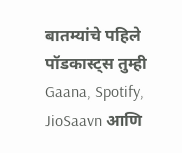बातम्यांचे पहिले पॉडकास्ट्स तुम्ही Gaana, Spotify, JioSaavn आणि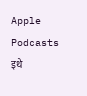Apple Podcasts इथे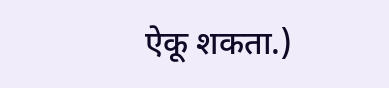ऐकू शकता.)